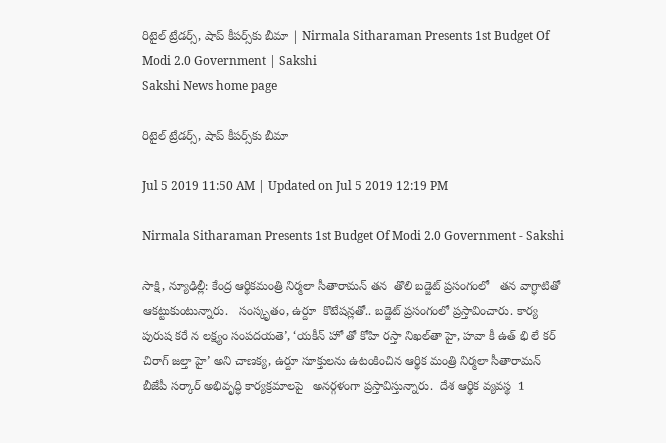రిటైల్ ట్రేడర్స్, షాప్ కీపర్స్‌కు బీమా | Nirmala Sitharaman Presents 1st Budget Of Modi 2.0 Government | Sakshi
Sakshi News home page

రిటైల్ ట్రేడర్స్, షాప్ కీపర్స్‌కు బీమా

Jul 5 2019 11:50 AM | Updated on Jul 5 2019 12:19 PM

Nirmala Sitharaman Presents 1st Budget Of Modi 2.0 Government - Sakshi

సాక్షి, న్యూఢిల్లీ: కేంద్ర ఆర్థికమంత్రి నిర‍్మలా సీతారామన్‌ తన  తొలి బడ్జెట్‌ ప్రసంగంలో   తన వాగ్ధాటితో ఆకట్టుకుంటున్నారు.   సంస్కృతం, ఉర్దూ  కొటేషన్లతో.. బడ్జెట్‌ ప్రసంగంలో ప్రస్తావించారు. కార్య పురుష కరే న లక్ష్యం సంపదయతె’, ‘యకీన్‌ హో తో కోహి రస్తా నిఖల్‌తా హై, హవా కీ ఉత్‌ భి లే కర్‌ చిరాగ్‌ జల్తా హై’ అని చాణక్య, ఉర్దూ సూక్తులను ఉటంకించిన ఆర్థిక మంత్రి నిర్మలా సీతారామన్  బీజేపీ సర్కార్‌ అభివృద్ధి కార్యక్రమాలపై   అనర్గళంగా ప్రస్తావిస్తున్నారు.  దేశ ఆర్థిక వ్యవస్థ  1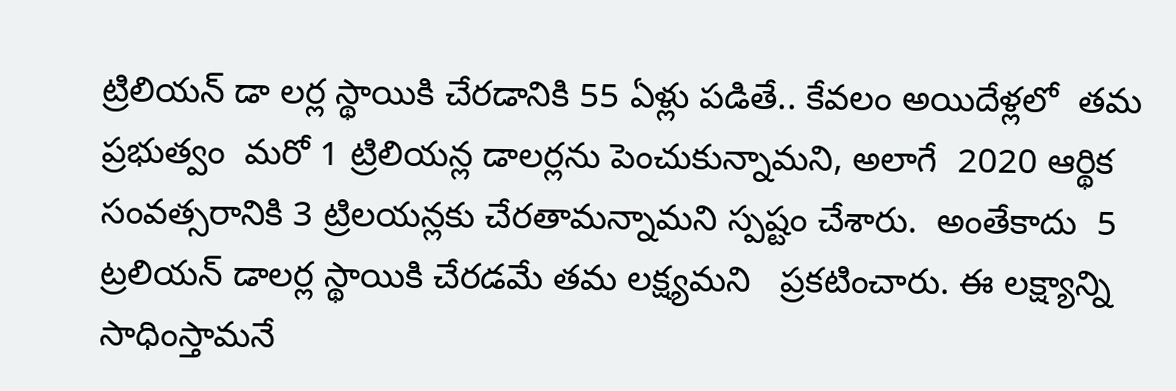ట్రిలియన్‌ డా లర్ల స్థాయికి చేరడానికి 55 ఏళ్లు పడితే.. కేవలం అయిదేళ్లలో  తమ ప్రభుత్వం  మరో 1 ట్రిలియన్ల డాలర్లను పెంచుకున్నామని, అలాగే  2020 ఆర్థిక సంవత్సరానికి 3 ట్రిలయన్లకు చేరతామన్నామని స్పష్టం చేశారు.  అంతేకాదు  5 ట్రలియన్‌ డాలర్ల స్థాయికి చేరడమే తమ లక్ష్యమని   ప్రకటించారు. ఈ లక్ష్యాన్ని సాధింస్తామనే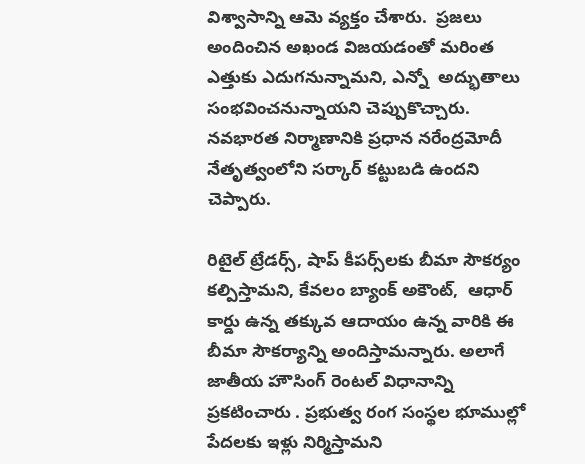విశ్వాసాన్ని ఆమె వ్యక్తం చేశారు.  ప్రజలు అందించిన అఖండ విజయడంతో మరింత ఎత్తుకు ఎదుగనున్నామని, ఎన్నో  అద్భుతాలు సంభవించనున్నాయని చెప్పుకొచ్చారు.  నవభారత నిర్మాణానికి ప్రధాన నరేంద్రమోదీ నేతృత్వంలోని సర్కార్‌ కట్టుబడి ఉందని  చెప్పారు.

రిటైల్ ట్రేడర్స్, షాప్ కీపర్స్‌లకు బీమా సౌకర్యం కల్పిస్తామని, కేవలం బ్యాంక్‌ అకౌంట్‌,  ఆధార్‌ కార్డు ఉన్న తక్కువ ఆదాయం ఉన్న వారికి ఈ బీమా సౌకర్యాన్ని అందిస్తామన్నారు. అలాగే  జాతీయ హౌసింగ్ రెంటల్ విధానాన్ని ప్రకటించారు . ప్రభుత్వ రంగ సంస్థల భూముల్లో పేదలకు ఇళ్లు నిర్మిస్తామని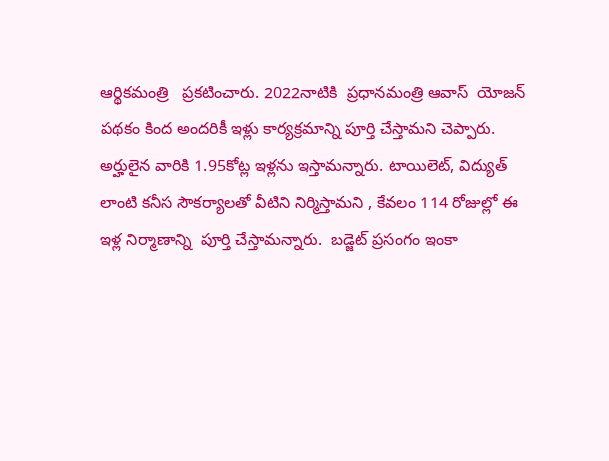ఆర్థికమంత్రి   ప్రకటించారు. 2022నాటికి  ప్రధానమంత్రి ఆవాస్‌  యోజన్‌ పథకం కింద అందరికీ ఇళ్లు కార్యక్రమాన్ని పూర్తి చేస్తామని చెప్పారు. అర్హులైన వారికి 1.95కోట్ల ఇళ్లను ఇస్తామన్నారు. టాయిలెట్‌, విద్యుత్‌ లాంటి కనీస సౌకర్యాలతో వీటిని నిర్మిస్తామని , కేవలం 114 రోజుల్లో ఈ ఇళ్ల నిర్మాణాన్ని  పూర్తి చేస్తామన్నారు.  బడ్జెట్‌ ప్రసంగం ఇంకా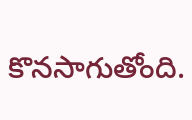కొనసాగుతోంది.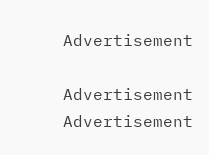Advertisement

Advertisement
Advertisement